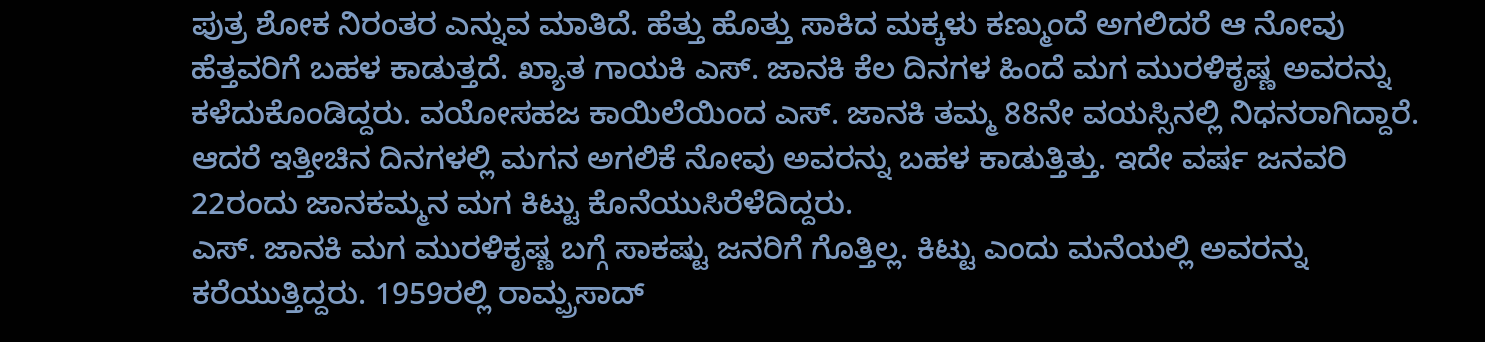ಪುತ್ರ ಶೋಕ ನಿರಂತರ ಎನ್ನುವ ಮಾತಿದೆ. ಹೆತ್ತು ಹೊತ್ತು ಸಾಕಿದ ಮಕ್ಕಳು ಕಣ್ಮುಂದೆ ಅಗಲಿದರೆ ಆ ನೋವು ಹೆತ್ತವರಿಗೆ ಬಹಳ ಕಾಡುತ್ತದೆ. ಖ್ಯಾತ ಗಾಯಕಿ ಎಸ್. ಜಾನಕಿ ಕೆಲ ದಿನಗಳ ಹಿಂದೆ ಮಗ ಮುರಳಿಕೃಷ್ಣ ಅವರನ್ನು ಕಳೆದುಕೊಂಡಿದ್ದರು. ವಯೋಸಹಜ ಕಾಯಿಲೆಯಿಂದ ಎಸ್. ಜಾನಕಿ ತಮ್ಮ 88ನೇ ವಯಸ್ಸಿನಲ್ಲಿ ನಿಧನರಾಗಿದ್ದಾರೆ. ಆದರೆ ಇತ್ತೀಚಿನ ದಿನಗಳಲ್ಲಿ ಮಗನ ಅಗಲಿಕೆ ನೋವು ಅವರನ್ನು ಬಹಳ ಕಾಡುತ್ತಿತ್ತು. ಇದೇ ವರ್ಷ ಜನವರಿ 22ರಂದು ಜಾನಕಮ್ಮನ ಮಗ ಕಿಟ್ಟು ಕೊನೆಯುಸಿರೆಳೆದಿದ್ದರು.
ಎಸ್. ಜಾನಕಿ ಮಗ ಮುರಳಿಕೃಷ್ಣ ಬಗ್ಗೆ ಸಾಕಷ್ಟು ಜನರಿಗೆ ಗೊತ್ತಿಲ್ಲ. ಕಿಟ್ಟು ಎಂದು ಮನೆಯಲ್ಲಿ ಅವರನ್ನು ಕರೆಯುತ್ತಿದ್ದರು. 1959ರಲ್ಲಿ ರಾಮ್ಪ್ರಸಾದ್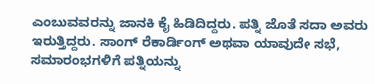ಎಂಬುವವರನ್ನು ಜಾನಕಿ ಕೈ ಹಿಡಿದಿದ್ದರು. ಪತ್ನಿ ಜೊತೆ ಸದಾ ಅವರು ಇರುತ್ತಿದ್ದರು. ಸಾಂಗ್ ರೆಕಾರ್ಡಿಂಗ್ ಅಥವಾ ಯಾವುದೇ ಸಭೆ, ಸಮಾರಂಭಗಳಿಗೆ ಪತ್ನಿಯನ್ನು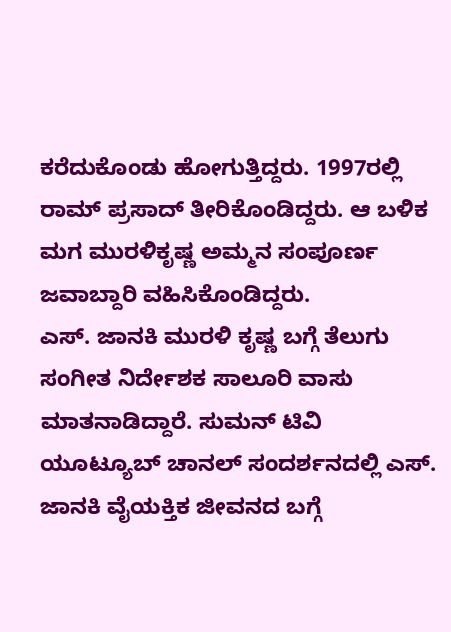ಕರೆದುಕೊಂಡು ಹೋಗುತ್ತಿದ್ದರು. 1997ರಲ್ಲಿ ರಾಮ್ ಪ್ರಸಾದ್ ತೀರಿಕೊಂಡಿದ್ದರು. ಆ ಬಳಿಕ ಮಗ ಮುರಳಿಕೃಷ್ಣ ಅಮ್ಮನ ಸಂಪೂರ್ಣ ಜವಾಬ್ದಾರಿ ವಹಿಸಿಕೊಂಡಿದ್ದರು.
ಎಸ್. ಜಾನಕಿ ಮುರಳಿ ಕೃಷ್ಣ ಬಗ್ಗೆ ತೆಲುಗು ಸಂಗೀತ ನಿರ್ದೇಶಕ ಸಾಲೂರಿ ವಾಸು ಮಾತನಾಡಿದ್ದಾರೆ. ಸುಮನ್ ಟಿವಿ ಯೂಟ್ಯೂಬ್ ಚಾನಲ್ ಸಂದರ್ಶನದಲ್ಲಿ ಎಸ್. ಜಾನಕಿ ವೈಯಕ್ತಿಕ ಜೀವನದ ಬಗ್ಗೆ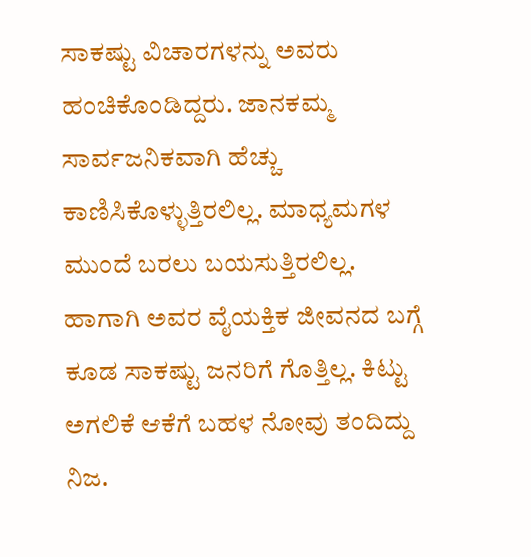ಸಾಕಷ್ಟು ವಿಚಾರಗಳನ್ನು ಅವರು ಹಂಚಿಕೊಂಡಿದ್ದರು. ಜಾನಕಮ್ಮ ಸಾರ್ವಜನಿಕವಾಗಿ ಹೆಚ್ಚು ಕಾಣಿಸಿಕೊಳ್ಳುತ್ತಿರಲಿಲ್ಲ. ಮಾಧ್ಯಮಗಳ ಮುಂದೆ ಬರಲು ಬಯಸುತ್ತಿರಲಿಲ್ಲ. ಹಾಗಾಗಿ ಅವರ ವೈಯಕ್ತಿಕ ಜೀವನದ ಬಗ್ಗೆ ಕೂಡ ಸಾಕಷ್ಟು ಜನರಿಗೆ ಗೊತ್ತಿಲ್ಲ. ಕಿಟ್ಟು ಅಗಲಿಕೆ ಆಕೆಗೆ ಬಹಳ ನೋವು ತಂದಿದ್ದು ನಿಜ.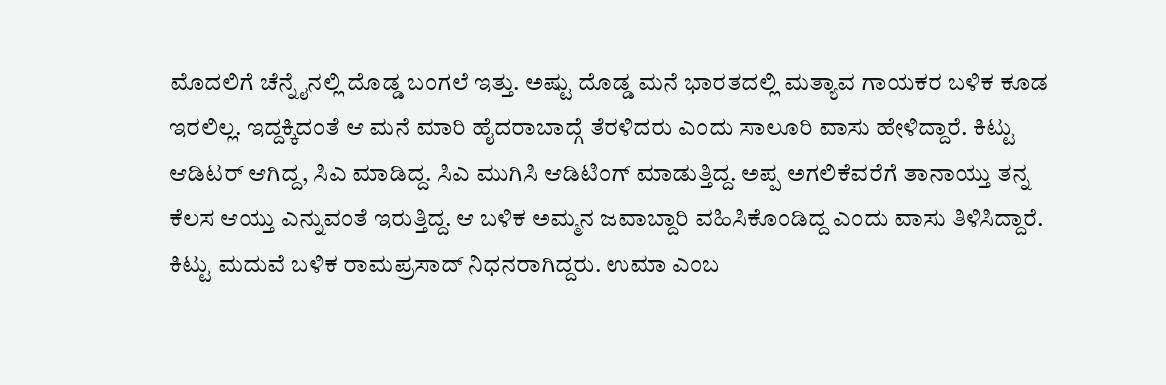ಮೊದಲಿಗೆ ಚೆನ್ನೈನಲ್ಲಿ ದೊಡ್ಡ ಬಂಗಲೆ ಇತ್ತು. ಅಷ್ಟು ದೊಡ್ಡ ಮನೆ ಭಾರತದಲ್ಲಿ ಮತ್ಯಾವ ಗಾಯಕರ ಬಳಿಕ ಕೂಡ ಇರಲಿಲ್ಲ. ಇದ್ದಕ್ಕಿದಂತೆ ಆ ಮನೆ ಮಾರಿ ಹೈದರಾಬಾದ್ಗೆ ತೆರಳಿದರು ಎಂದು ಸಾಲೂರಿ ವಾಸು ಹೇಳಿದ್ದಾರೆ. ಕಿಟ್ಟು ಆಡಿಟರ್ ಆಗಿದ್ದ, ಸಿಎ ಮಾಡಿದ್ದ. ಸಿಎ ಮುಗಿಸಿ ಆಡಿಟಿಂಗ್ ಮಾಡುತ್ತಿದ್ದ. ಅಪ್ಪ ಅಗಲಿಕೆವರೆಗೆ ತಾನಾಯ್ತು ತನ್ನ ಕೆಲಸ ಆಯ್ತು ಎನ್ನುವಂತೆ ಇರುತ್ತಿದ್ದ. ಆ ಬಳಿಕ ಅಮ್ಮನ ಜವಾಬ್ದಾರಿ ವಹಿಸಿಕೊಂಡಿದ್ದ ಎಂದು ವಾಸು ತಿಳಿಸಿದ್ದಾರೆ. ಕಿಟ್ಟು ಮದುವೆ ಬಳಿಕ ರಾಮಪ್ರಸಾದ್ ನಿಧನರಾಗಿದ್ದರು. ಉಮಾ ಎಂಬ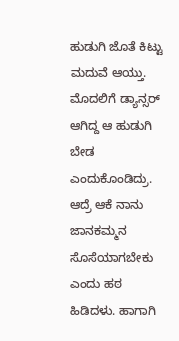ಹುಡುಗಿ ಜೊತೆ ಕಿಟ್ಟು ಮದುವೆ ಆಯ್ತು. ಮೊದಲಿಗೆ ಡ್ಯಾನ್ಸರ್ ಆಗಿದ್ದ ಆ ಹುಡುಗಿ ಬೇಡ ಎಂದುಕೊಂಡಿದ್ರು. ಆದ್ರೆ ಆಕೆ ನಾನು ಜಾನಕಮ್ಮನ ಸೊಸೆಯಾಗಬೇಕು ಎಂದು ಹಠ ಹಿಡಿದಳು. ಹಾಗಾಗಿ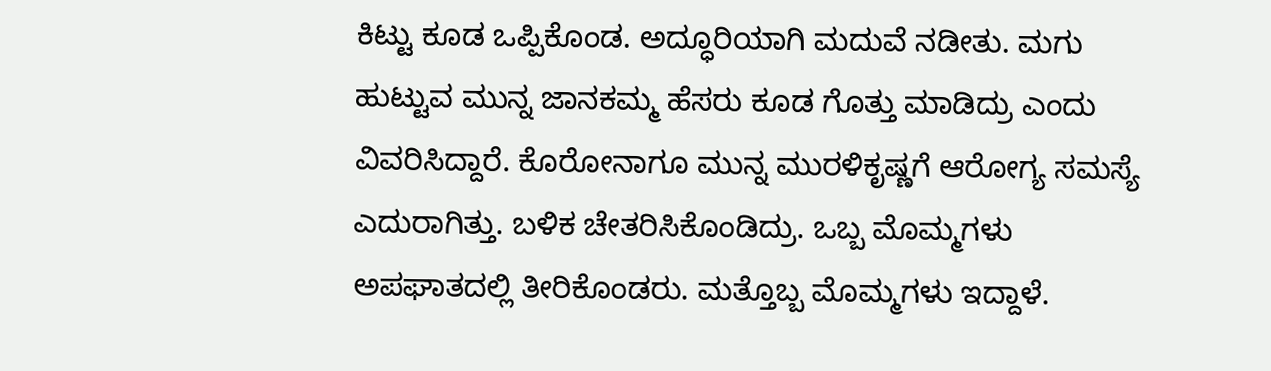ಕಿಟ್ಟು ಕೂಡ ಒಪ್ಪಿಕೊಂಡ. ಅದ್ಧೂರಿಯಾಗಿ ಮದುವೆ ನಡೀತು. ಮಗು ಹುಟ್ಟುವ ಮುನ್ನ ಜಾನಕಮ್ಮ ಹೆಸರು ಕೂಡ ಗೊತ್ತು ಮಾಡಿದ್ರು ಎಂದು ವಿವರಿಸಿದ್ದಾರೆ. ಕೊರೋನಾಗೂ ಮುನ್ನ ಮುರಳಿಕೃಷ್ಣಗೆ ಆರೋಗ್ಯ ಸಮಸ್ಯೆ ಎದುರಾಗಿತ್ತು. ಬಳಿಕ ಚೇತರಿಸಿಕೊಂಡಿದ್ರು. ಒಬ್ಬ ಮೊಮ್ಮಗಳು ಅಪಘಾತದಲ್ಲಿ ತೀರಿಕೊಂಡರು. ಮತ್ತೊಬ್ಬ ಮೊಮ್ಮಗಳು ಇದ್ದಾಳೆ.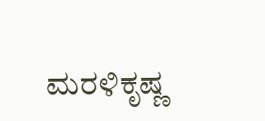ಮರಳಿಕೃಷ್ಣ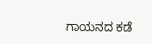ಗಾಯನದ ಕಡೆ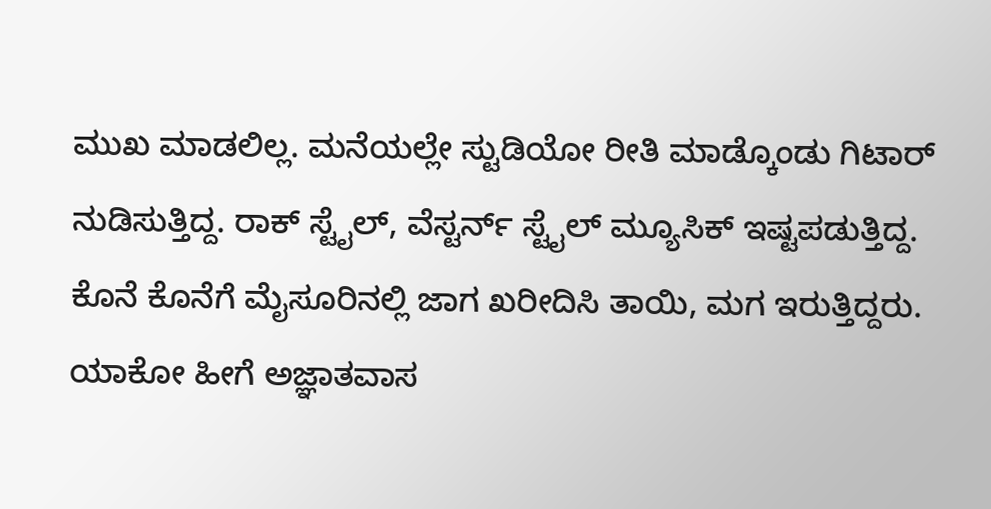ಮುಖ ಮಾಡಲಿಲ್ಲ. ಮನೆಯಲ್ಲೇ ಸ್ಟುಡಿಯೋ ರೀತಿ ಮಾಡ್ಕೊಂಡು ಗಿಟಾರ್ ನುಡಿಸುತ್ತಿದ್ದ. ರಾಕ್ ಸ್ಟೈಲ್, ವೆಸ್ಟರ್ನ್ ಸ್ಟೈಲ್ ಮ್ಯೂಸಿಕ್ ಇಷ್ಟಪಡುತ್ತಿದ್ದ. ಕೊನೆ ಕೊನೆಗೆ ಮೈಸೂರಿನಲ್ಲಿ ಜಾಗ ಖರೀದಿಸಿ ತಾಯಿ, ಮಗ ಇರುತ್ತಿದ್ದರು. ಯಾಕೋ ಹೀಗೆ ಅಜ್ಞಾತವಾಸ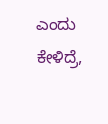ಎಂದು ಕೇಳಿದ್ರೆ,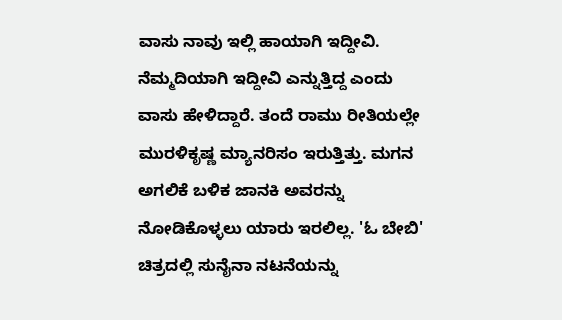ವಾಸು ನಾವು ಇಲ್ಲಿ ಹಾಯಾಗಿ ಇದ್ದೀವಿ. ನೆಮ್ಮದಿಯಾಗಿ ಇದ್ದೀವಿ ಎನ್ನುತ್ತಿದ್ದ ಎಂದು ವಾಸು ಹೇಳಿದ್ದಾರೆ. ತಂದೆ ರಾಮು ರೀತಿಯಲ್ಲೇ ಮುರಳಿಕೃಷ್ಣ ಮ್ಯಾನರಿಸಂ ಇರುತ್ತಿತ್ತು. ಮಗನ ಅಗಲಿಕೆ ಬಳಿಕ ಜಾನಕಿ ಅವರನ್ನು ನೋಡಿಕೊಳ್ಳಲು ಯಾರು ಇರಲಿಲ್ಲ. 'ಓ ಬೇಬಿ' ಚಿತ್ರದಲ್ಲಿ ಸುನೈನಾ ನಟನೆಯನ್ನು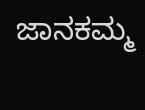ಜಾನಕಮ್ಮ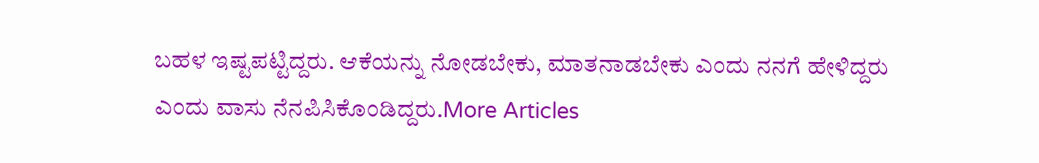ಬಹಳ ಇಷ್ಟಪಟ್ಟಿದ್ದರು. ಆಕೆಯನ್ನು ನೋಡಬೇಕು, ಮಾತನಾಡಬೇಕು ಎಂದು ನನಗೆ ಹೇಳಿದ್ದರು ಎಂದು ವಾಸು ನೆನಪಿಸಿಕೊಂಡಿದ್ದರು.More Articles